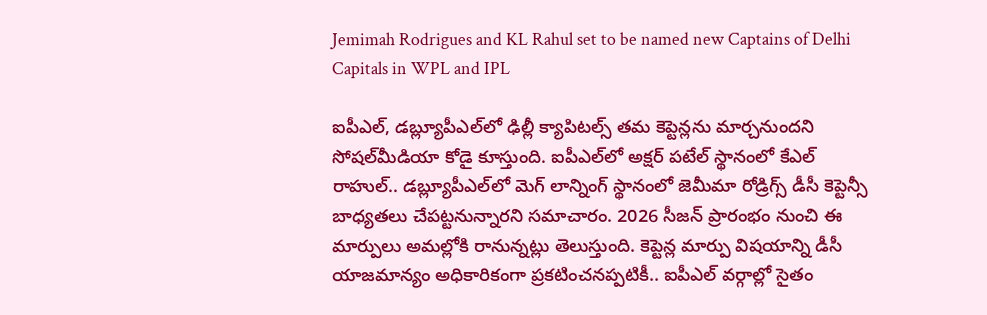Jemimah Rodrigues and KL Rahul set to be named new Captains of Delhi Capitals in WPL and IPL

ఐపీఎల్‌, డబ్ల్యూపీఎల్‌లో ఢిల్లీ క్యాపిటల్స్‌ తమ కెప్టెన్లను మార్చనుందని సోషల్‌మీడియా కోడై కూస్తుంది. ఐపీఎల్‌లో అక్షర్‌ పటేల్‌ స్థానంలో కేఎల్‌ రాహుల్‌.. డబ్ల్యూపీఎల్‌లో మెగ్‌ లాన్నింగ్‌ స్థానంలో జెమీమా రోడ్రిగ్స్‌ డీసీ కెప్టెన్సీ బాధ్యతలు చేపట్టనున్నారని సమాచారం. 2026 సీజన్‌ ప్రారంభం నుంచి ఈ మార్పులు అమల్లోకి రానున్నట్లు తెలుస్తుంది. కెప్టెన్ల మార్పు విషయాన్ని డీసీ యాజమాన్యం అధికారికంగా ప్రకటించనప్పటికీ.. ఐపీఎల్‌ వర్గాల్లో సైతం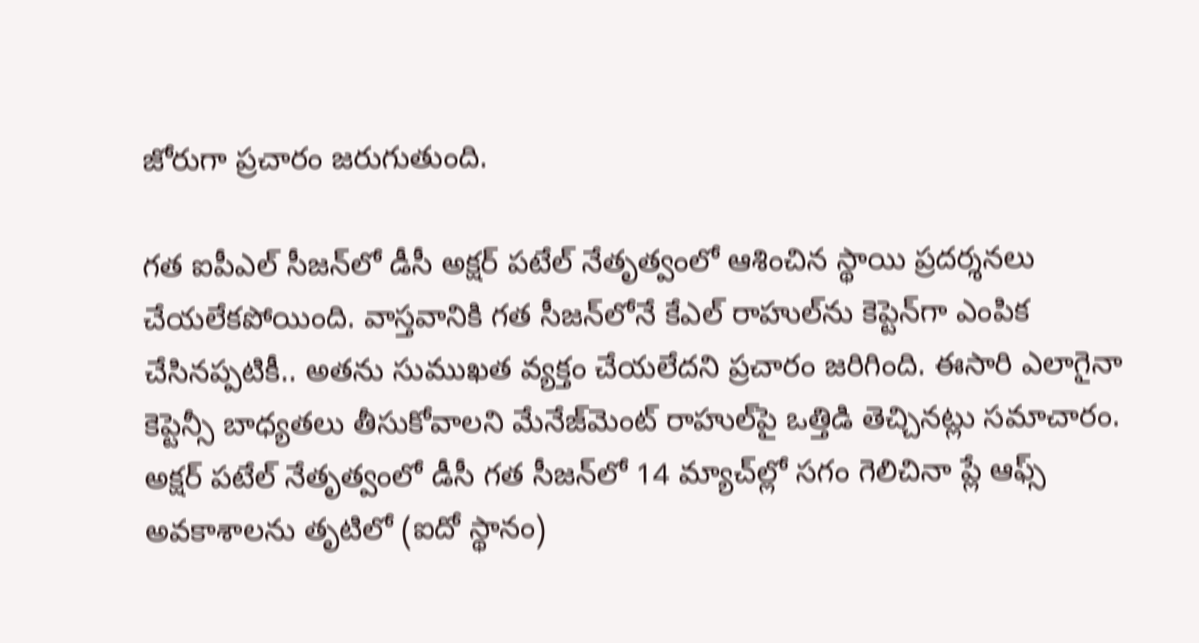జోరుగా ప్రచారం జరుగుతుంది.

గత ఐపీఎల్‌ సీజన్‌లో డీసీ అక్షర్‌ పటేల్‌ నేతృత్వంలో ఆశించిన స్థాయి ప్రదర్శనలు చేయలేకపోయింది. వాస్తవానికి గత సీజన్‌లోనే కేఎల్‌ రాహుల్‌ను కెప్టెన్‌గా ఎంపిక చేసినప్పటికీ.. అతను సుముఖత వ్యక్తం చేయలేదని ప్రచారం జరిగింది. ఈసారి ఎలాగైనా కెప్టెన్సీ బాధ్యతలు తీసుకోవాలని మేనేజ్‌మెంట్‌ రాహుల్‌పై ఒత్తిడి తెచ్చినట్లు సమాచారం. అక్షర్‌ పటేల్‌ నేతృత్వంలో డీసీ గత సీజన్‌లో 14 మ్యాచ్‌ల్లో సగం గెలిచినా ప్లే ఆఫ్స్‌ అవకాశాలను తృటిలో (ఐదో స్థానం)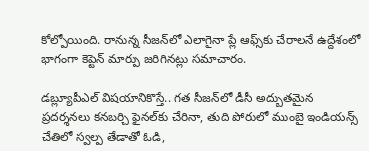కోల్పోయింది. రానున్న సీజన్‌లో ఎలాగైనా ప్లే ఆఫ్స్‌కు చేరాలనే ఉద్దేశంలో భాగంగా కెప్టెన్‌ మార్పు జరిగినట్లు సమాచారం.

డబ్ల్యూపీఎల్‌ విషయానికొస్తే.. గత సీజన్‌లో డీసీ అద్బుతమైన ప్రదర్శనలు కనబర్చి ఫైనల్‌కు చేరినా, తుది పోరులో ముంబై ఇండియన్స్‌ చేతిలో స్వల్ప తేడాతో ఓడి,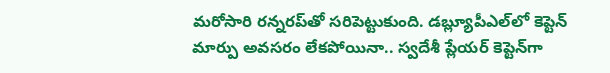మరోసారి రన్నరప్‌తో సరిపెట్టుకుంది. డబ్ల్యూపీఎల్‌లో కెప్టెన్‌ మార్పు అవసరం లేకపోయినా.. స్వదేశీ ప్లేయర్‌ కెప్టెన్‌గా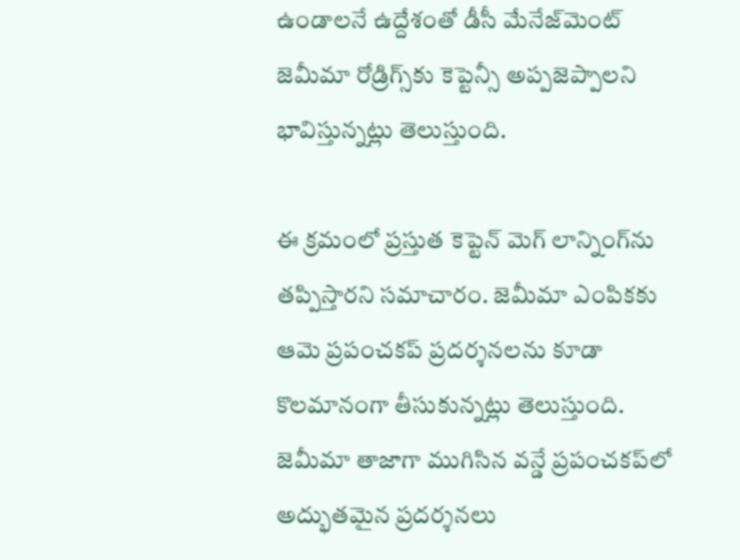ఉండాలనే ఉద్దేశంతో డీసీ మేనేజ్‌మెంట్‌  జెమీమా రోడ్రిగ్స్‌కు కెప్టెన్సీ అప్పజెప్పాలని భావిస్తున్నట్లు తెలుస్తుంది.

ఈ క్రమంలో ప్రస్తుత కెప్టెన్‌ మెగ్‌ లాన్నింగ్‌ను తప్పిస్తారని సమాచారం. జెమీమా ఎంపికకు ఆమె ప్రపంచకప్‌ ప్రదర్శనలను కూడా కొలమానంగా తీసుకున్నట్లు తెలుస్తుంది. జెమీమా తాజాగా ముగిసిన వన్డే ప్రపంచకప్‌లో అద్భుతమైన ప్రదర్శనలు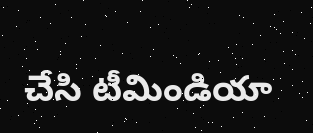చేసి టీమిండియా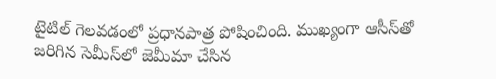టైటిల్‌ గెలవడంలో ప్రధానపాత్ర పోషించింది. ముఖ్యంగా ఆసీస్‌తో జరిగిన సెమీస్‌లో జెమీమా చేసిన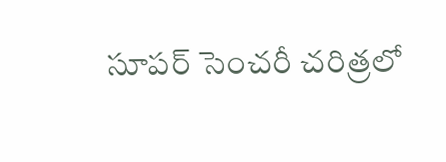సూపర్‌ సెంచరీ చరిత్రలో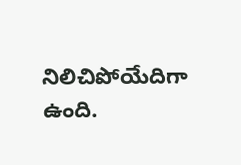నిలిచిపోయేదిగా ఉంది.